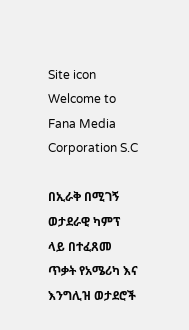Site icon Welcome to Fana Media Corporation S.C

በኢራቅ በሚገኝ ወታደራዊ ካምፕ ላይ በተፈጸመ ጥቃት የአሜሪካ እና እንግሊዝ ወታደሮች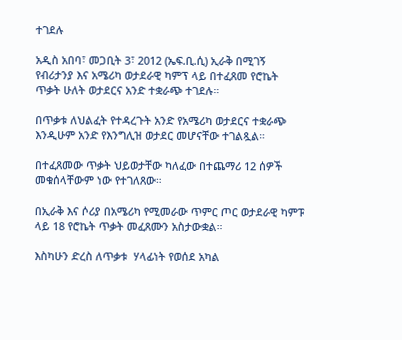ተገደሉ

አዲስ አበባ፣ መጋቢት 3፣ 2012 (ኤፍ.ቢ.ሲ) ኢራቅ በሚገኝ የብሪታንያ እና አሜሪካ ወታደራዊ ካምፕ ላይ በተፈጸመ የሮኬት ጥቃት ሁለት ወታደርና አንድ ተቋራጭ ተገደሉ።

በጥቃቱ ለህልፈት የተዳረጉት አንድ የአሜሪካ ወታደርና ተቋራጭ እንዲሁም አንድ የእንግሊዝ ወታደር መሆናቸው ተገልጿል።

በተፈጸመው ጥቃት ህይወታቸው ካለፈው በተጨማሪ 12 ሰዎች መቁሰላቸውም ነው የተገለጸው።

በኢራቅ እና ሶሪያ በአሜሪካ የሚመራው ጥምር ጦር ወታደራዊ ካምፑ ላይ 18 የሮኬት ጥቃት መፈጸሙን አስታውቋል።

እስካሁን ድረስ ለጥቃቱ  ሃላፊነት የወሰደ አካል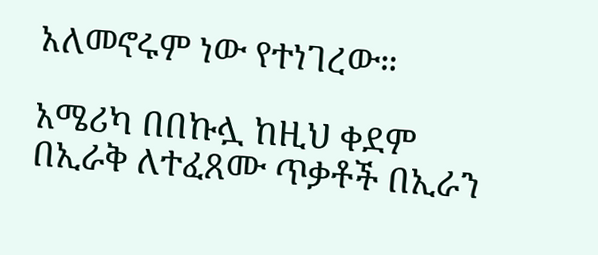አለመኖሩም ነው የተነገረው።

አሜሪካ በበኩሏ ከዚህ ቀደም በኢራቅ ለተፈጸሙ ጥቃቶች በኢራን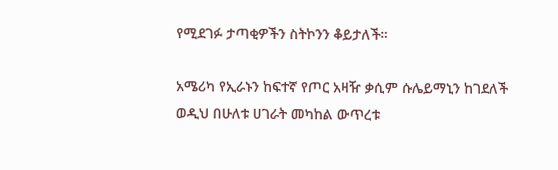የሚደገፉ ታጣቂዎችን ስትኮንን ቆይታለች።

አሜሪካ የኢራኑን ከፍተኛ የጦር አዛዥ ቃሲም ሱሌይማኒን ከገደለች ወዲህ በሁለቱ ሀገራት መካከል ውጥረቱ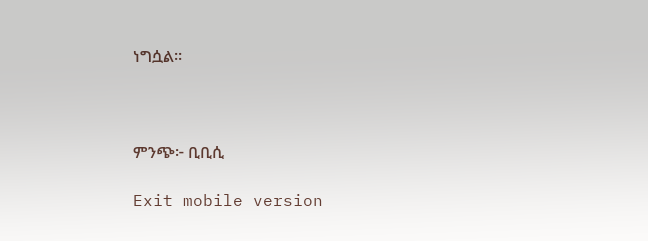ነግሷል።



ምንጭ፦ ቢቢሲ

Exit mobile version